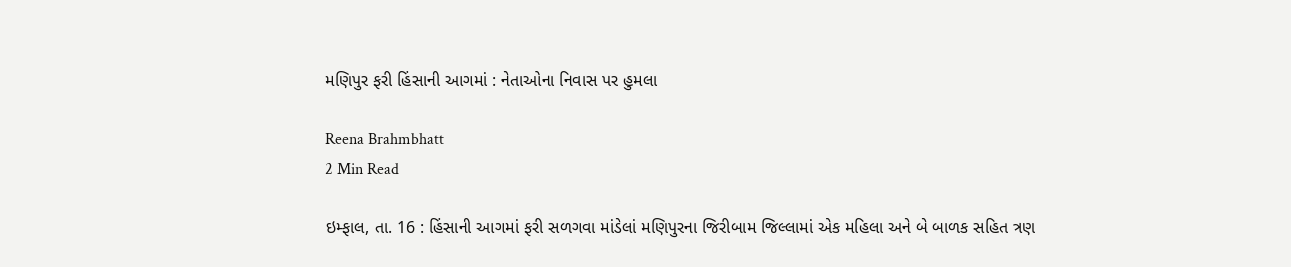મણિપુર ફરી હિંસાની આગમાં : નેતાઓના નિવાસ પર હુમલા

Reena Brahmbhatt
2 Min Read

ઇમ્ફાલ, તા. 16 : હિંસાની આગમાં ફરી સળગવા માંડેલાં મણિપુરના જિરીબામ જિલ્લામાં એક મહિલા અને બે બાળક સહિત ત્રણ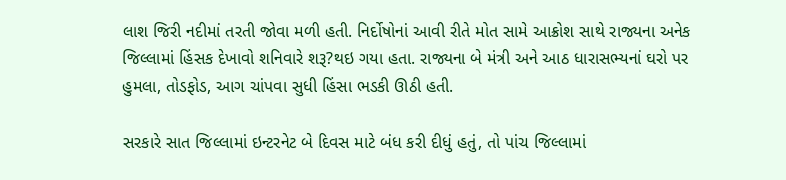લાશ જિરી નદીમાં તરતી જોવા મળી હતી. નિર્દોષોનાં આવી રીતે મોત સામે આક્રોશ સાથે રાજ્યના અનેક જિલ્લામાં હિંસક દેખાવો શનિવારે શરૂ?થઇ ગયા હતા. રાજ્યના બે મંત્રી અને આઠ ધારાસભ્યનાં ઘરો પર હુમલા, તોડફોડ, આગ ચાંપવા સુધી હિંસા ભડકી ઊઠી હતી.

સરકારે સાત જિલ્લામાં ઇન્ટરનેટ બે દિવસ માટે બંધ કરી દીધું હતું, તો પાંચ જિલ્લામાં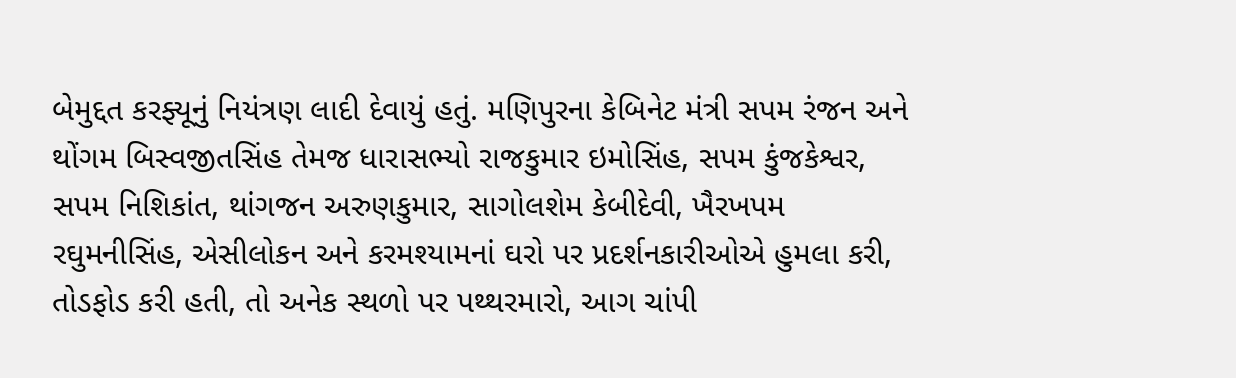બેમુદ્દત કરફ્યૂનું નિયંત્રણ લાદી દેવાયું હતું. મણિપુરના કેબિનેટ મંત્રી સપમ રંજન અને થોંગમ બિસ્વજીતસિંહ તેમજ ધારાસભ્યો રાજકુમાર ઇમોસિંહ, સપમ કુંજકેશ્વર, સપમ નિશિકાંત, થાંગજન અરુણકુમાર, સાગોલશેમ કેબીદેવી, ખૈરખપમ રઘુમનીસિંહ, એસીલોકન અને કરમશ્યામનાં ઘરો પર પ્રદર્શનકારીઓએ હુમલા કરી, તોડફોડ કરી હતી, તો અનેક સ્થળો પર પથ્થરમારો, આગ ચાંપી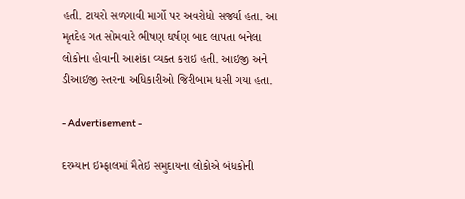હતી. ટાયરો સળગાવી માર્ગો પર અવરોધો સર્જ્યા હતા. આ મૃતદેહ ગત સોમવારે ભીષણ ઘર્ષણ બાદ લાપતા બનેલા લોકોના હોવાની આશંકા વ્યક્ત કરાઇ હતી. આઇજી અને ડીઆઇજી સ્તરના અધિકારીઓ જિરીબામ ધસી ગયા હતા.

- Advertisement -

દરમ્યાન ઇમ્ફાલમાં મૈતેઇ સમુદાયના લોકોએ બંધકોની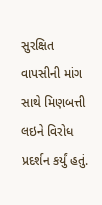સુરક્ષિત વાપસીની માંગ સાથે મિણબત્તી લઇને વિરોધ પ્રદર્શન કર્યું હતું.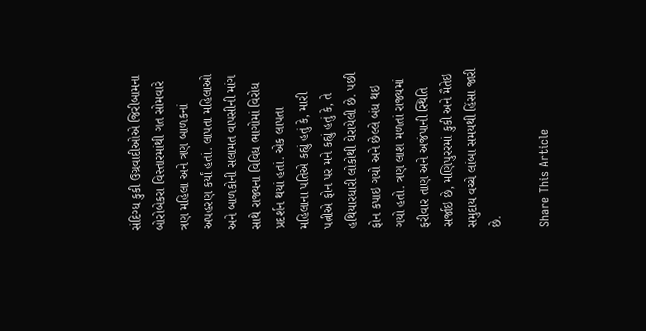સંદિગ્ધ કુકી ઉગ્રવાદીઓએ જિરીબામના બોરોબેકરા વિસ્તારમાંથી ગત સોમવારે ત્રણ મહિલા અને ત્રણ બાળકનાં અપહરણ કર્યાં હતાં. લાપતા મહિલાઓ અને બાળકોની સલામત વાપસીની માંગ સાથે રાજ્યના વિવિધ ભાગોમાં વિરોધ પ્રદર્શન થયાં હતાં. એક લાપતા મહિલાના પતિએ કહ્યું હતું કે, મારી પત્નીએ ફોન પર મને કહ્યું હતું કે, તે હથિયારધારી લોકોથી ઘેરાયેલી છે. પછી ફોન કપાઇ ગયો અને છેલ્લે બંધ થઇ ગયો હતો. ત્રણ લાશ મળતાં રાજ્યમાં ફરીવાર તાણ અને અજંપાની સ્થિતિ સર્જાઇ છે, મણિપુરરમાં કુકી અને મૈતેઇ સમુદાય વચ્ચે લાંબા સમયથી હિંસા જારી છે.

Share This Article